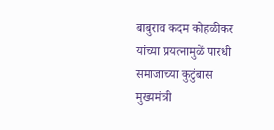बाबुराव कदम कोहळीकर यांच्या प्रयत्नामुळें पारधी समाजाच्या कुटुंबास मुख्यमंत्री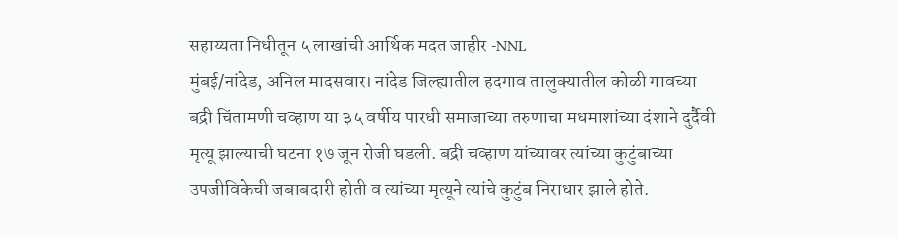सहाय्यता निधीतून ५ लाखांची आर्थिक मदत जाहीर -NNL
मुंबई/नांदेड, अनिल मादसवार। नांदेड जिल्ह्यातील हदगाव तालुक्यातील कोळी गावच्या बद्री चिंतामणी चव्हाण या ३५ वर्षीय पारधी समाजाच्या तरुणाचा मधमाशांच्या दंशाने दुर्दैवी मृत्यू झाल्याची घटना १७ जून रोजी घडली. बद्री चव्हाण यांच्यावर त्यांच्या कुटुंबाच्या उपजीविकेची जबाबदारी होती व त्यांच्या मृत्यूने त्यांचे कुटुंब निराधार झाले होते.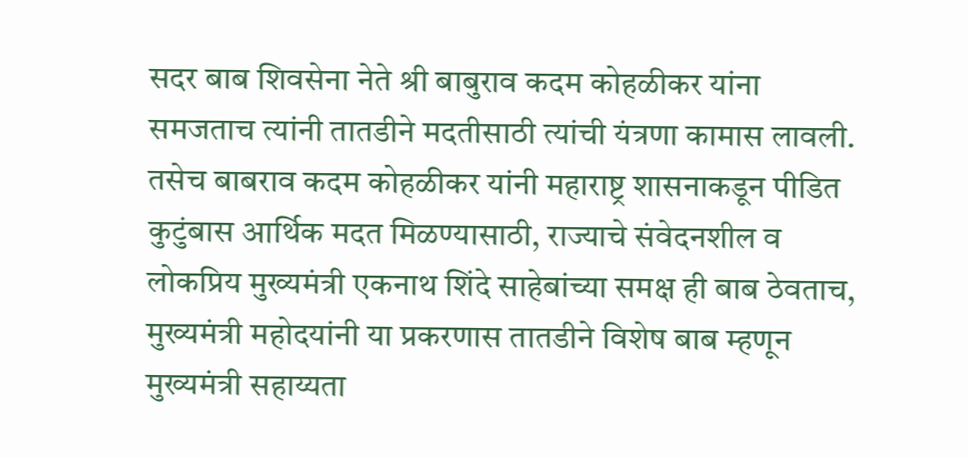सदर बाब शिवसेना नेते श्री बाबुराव कदम कोहळीकर यांना समजताच त्यांनी तातडीने मदतीसाठी त्यांची यंत्रणा कामास लावली. तसेच बाबराव कदम कोहळीकर यांनी महाराष्ट्र शासनाकडून पीडित कुटुंबास आर्थिक मदत मिळण्यासाठी, राज्याचे संवेदनशील व लोकप्रिय मुख्यमंत्री एकनाथ शिंदे साहेबांच्या समक्ष ही बाब ठेवताच, मुख्यमंत्री महोदयांनी या प्रकरणास तातडीने विशेष बाब म्हणून मुख्यमंत्री सहाय्यता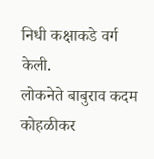निधी कक्षाकडे वर्ग केली.
लोकनेते बाबुराव कदम कोहळीकर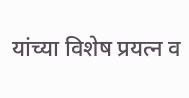यांच्या विशेष प्रयत्न व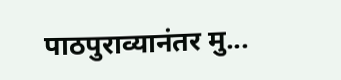पाठपुराव्यानंतर मु...